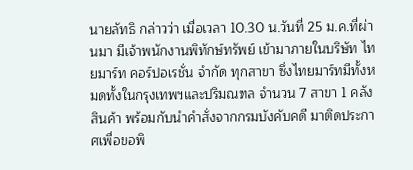นายลัทธิ กล่าวว่า เมื่อเวลา 10.30 น.วันที่ 25 ม.ค.ที่ผ่านมา มีเจ้าพนักงานพิทักษ์ทรัพย์ เข้ามาภายในบริษัท ไทยมาร์ท คอร์ปอเรชั่น จำกัด ทุกสาขา ซึ่งไทยมาร์ทมีทั้งหมดทั้งในกรุงเทพฯและปริมณฑล จำนวน 7 สาขา 1 คลังสินค้า พร้อมกับนำคำสั่งจากกรมบังคับคดี มาติดประกาศเพื่อขอพิ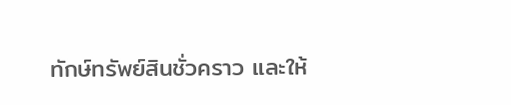ทักษ์ทรัพย์สินชั่วคราว และให้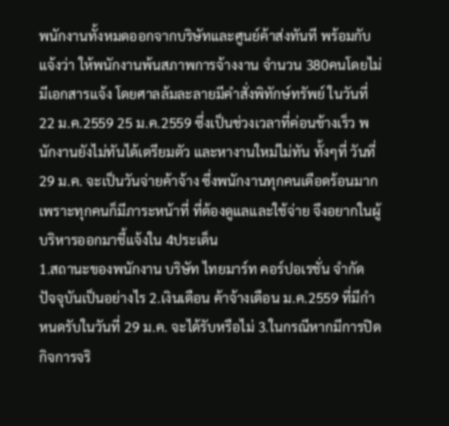พนักงานทั้งหมดออกจากบริษัทและศูนย์ค้าส่งทันที พร้อมกับแจ้งว่า ให้พนักงานพ้นสภาพการจ้างงาน จำนวน 380คนโดยไม่มีเอกสารแจ้ง โดยศาลล้มละลายมีคำสั่งพิทักษ์ทรัพย์ ในวันที่ 22 ม.ค.2559 25 ม.ค.2559 ซึ่งเป็นช่วงเวลาที่ค่อนข้างเร็ว พนักงานยังไม่ทันได้เตรียมตัว และหางานใหม่ไม่ทัน ทั้งๆที่ วันที่ 29 ม.ค. จะเป็นวันจ่ายค้าจ้าง ซึ่งพนักงานทุกคนเดือดร้อนมากเพราะทุกคนก็มีภาระหน้าที่ ที่ต้องดูแลและใช้จ่าย จึงอยากในผู้บริหารออกมาชี้แจ้งใน 4ประเด็น
1.สถานะของพนักงาน บริษัท ไทยมาร์ท คอร์ปอเรชั่น จำกัด ปัจจุบันเป็นอย่างไร 2.เงินเดือน ค้าจ้างเดือน ม.ค.2559 ที่มีกำหนดรับในวันที่ 29 ม.ค. จะได้รับหรือไม่ 3.ในกรณีหากมีการปิดกิจการจริ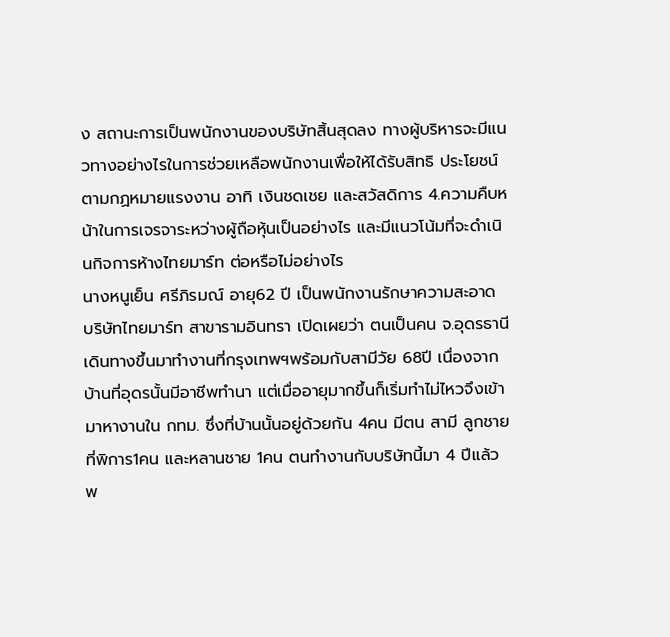ง สถานะการเป็นพนักงานของบริษัทสิ้นสุดลง ทางผู้บริหารจะมีแนวทางอย่างไรในการช่วยเหลือพนักงานเพื่อให้ได้รับสิทธิ ประโยชน์ตามกฏหมายแรงงาน อาทิ เงินชดเชย และสวัสดิการ 4.ความคืบหน้าในการเจรจาระหว่างผู้ถือหุ้นเป็นอย่างไร และมีแนวโน้มที่จะดำเนินกิจการห้างไทยมาร์ท ต่อหรือไม่อย่างไร
นางหนูเย็น ศรีภิรมณ์ อายุ62 ปี เป็นพนักงานรักษาความสะอาด บริษัทไทยมาร์ท สาขารามอินทรา เปิดเผยว่า ตนเป็นคน จ.อุดรธานี เดินทางขึ้นมาทำงานที่กรุงเทพฯพร้อมกับสามีวัย 68ปี เนื่องจากบ้านที่อุดรนั้นมีอาชีพทำนา แต่เมื่ออายุมากขึ้นก็เริ่มทำไม่ไหวจึงเข้ามาหางานใน กทม. ซึ่งที่บ้านนั้นอยู่ด้วยกัน 4คน มีตน สามี ลูกชายที่พิการ1คน และหลานชาย 1คน ตนทำงานกับบริษัทนี้มา 4 ปีแล้ว พ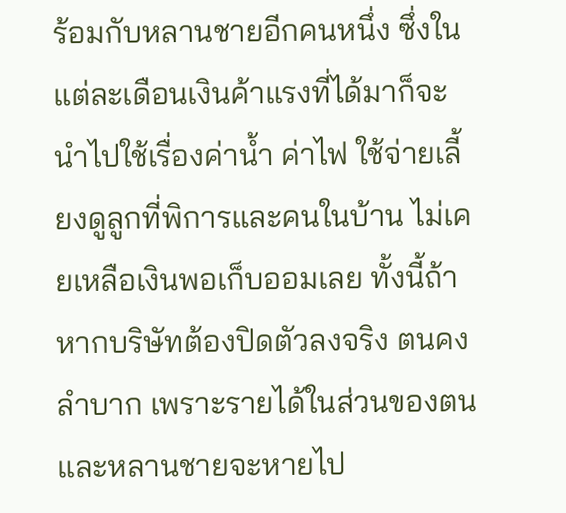ร้อมกับหลานชายอีกคนหนึ่ง ซึ่งในแต่ละเดือนเงินค้าแรงที่ได้มาก็จะนำไปใช้เรื่องค่าน้ำ ค่าไฟ ใช้จ่ายเลี้ยงดูลูกที่พิการและคนในบ้าน ไม่เคยเหลือเงินพอเก็บออมเลย ทั้งนี้ถ้าหากบริษัทต้องปิดตัวลงจริง ตนคงลำบาก เพราะรายได้ในส่วนของตนและหลานชายจะหายไป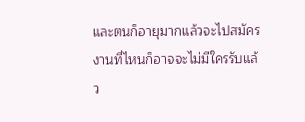และตนก็อายุมากแล้วจะไปสมัครงานที่ไหนก็อาจจะไม่มีใครรับแล้ว